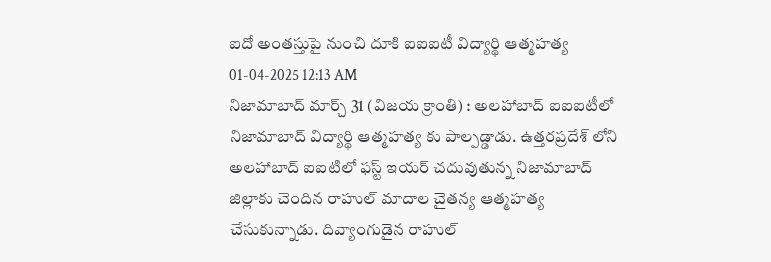ఐదో అంతస్తుపై నుంచి దూకి ఐఐఐటీ విద్యార్థి ఆత్మహత్య
01-04-2025 12:13 AM
నిజామాబాద్ మార్చ్ 31 (విజయ క్రాంతి) : అలహాబాద్ ఐఐఐటీలో నిజామాబాద్ విద్యార్థి ఆత్మహత్య కు పాల్పడ్డాడు. ఉత్తరప్రదేశ్ లోని అలహాబాద్ ఐఐటిలో ఫస్ట్ ఇయర్ చదువుతున్న నిజామాబాద్ జిల్లాకు చెందిన రాహుల్ మాదాల చైతన్య ఆత్మహత్య చేసుకున్నాడు. దివ్యాంగుడైన రాహుల్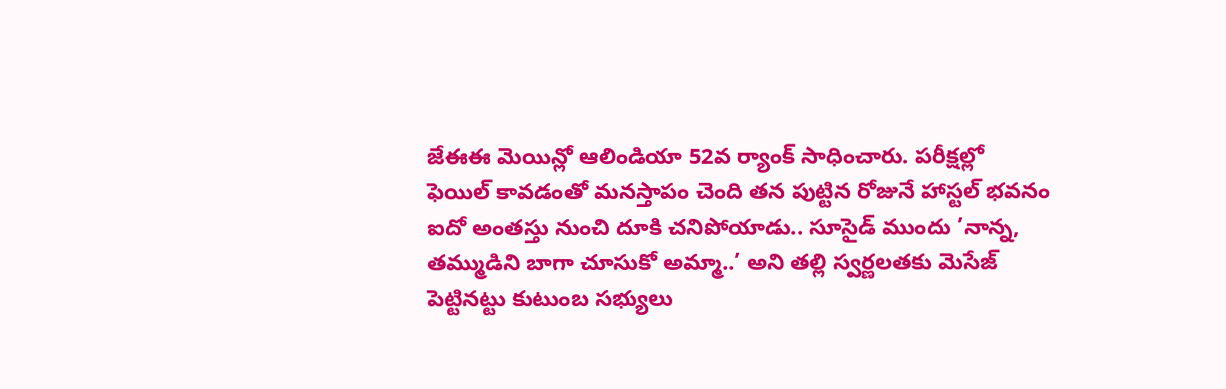జేఈఈ మెయిన్లో ఆలిండియా 52వ ర్యాంక్ సాధించారు. పరీక్షల్లో ఫెయిల్ కావడంతో మనస్తాపం చెంది తన పుట్టిన రోజునే హాస్టల్ భవనం ఐదో అంతస్తు నుంచి దూకి చనిపోయాడు.. సూసైడ్ ముందు ’నాన్న, తమ్ముడిని బాగా చూసుకో అమ్మా..’ అని తల్లి స్వర్ణలతకు మెసేజ్ పెట్టినట్టు కుటుంబ సభ్యులు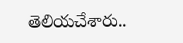తెలియచేశారు..